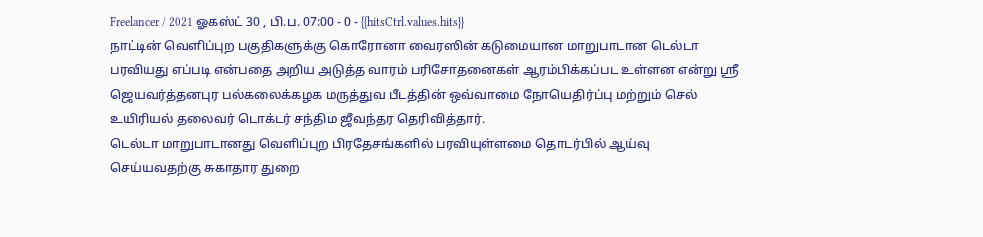Freelancer / 2021 ஓகஸ்ட் 30 , பி.ப. 07:00 - 0 - {{hitsCtrl.values.hits}}
நாட்டின் வெளிப்புற பகுதிகளுக்கு கொரோனா வைரஸின் கடுமையான மாறுபாடான டெல்டா பரவியது எப்படி என்பதை அறிய அடுத்த வாரம் பரிசோதனைகள் ஆரம்பிக்கப்பட உள்ளன என்று ஸ்ரீ ஜெயவர்த்தனபுர பல்கலைக்கழக மருத்துவ பீடத்தின் ஒவ்வாமை நோயெதிர்ப்பு மற்றும் செல் உயிரியல் தலைவர் டொக்டர் சந்திம ஜீவந்தர தெரிவித்தார்.
டெல்டா மாறுபாடானது வெளிப்புற பிரதேசங்களில் பரவியுள்ளமை தொடர்பில் ஆய்வு செய்யவதற்கு சுகாதார துறை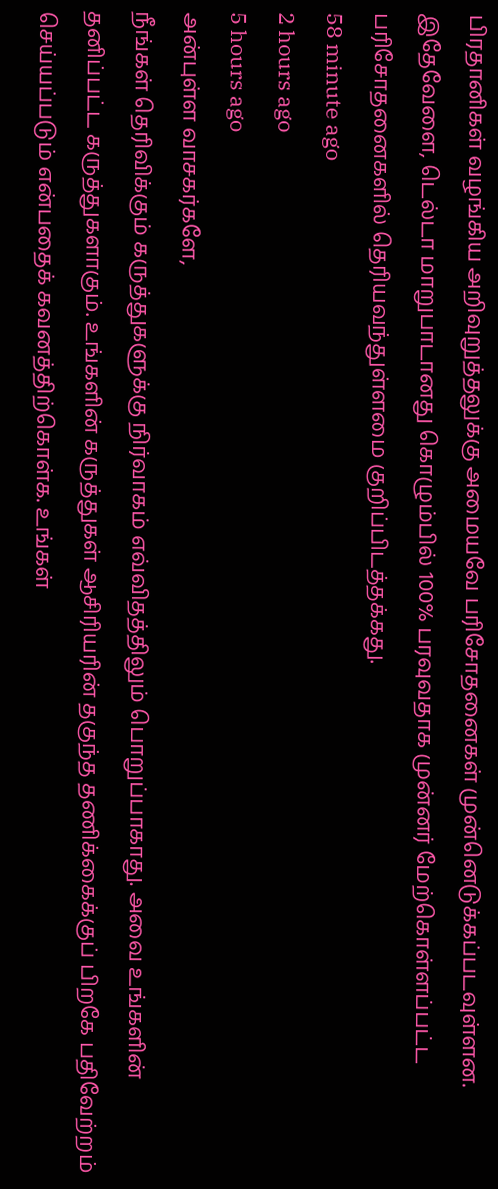பிரதானிகள் வழங்கிய அறிவுறுத்தலுக்கு அமையவே பரிசோதனைகள் முன்னெடுக்கப்படவுள்ளன.
இதேவேளை, டெல்டா மாறுபாடானது கொழும்பில் 100% பரவுவதாக முன்னர் மேற்கொள்ளப்பட்ட பரிசோதனைகளில் தெரியவந்துள்ளமை குறிப்பிடத்தக்கது.
58 minute ago
2 hours ago
5 hours ago
அன்புள்ள வாசகர்களே,
நீங்கள் தெரிவிக்கும் கருத்துகளுக்கு நிர்வாகம் எவ்விதத்திலும் பொறுப்பாகாது. அவை உங்களின் தனிப்பட்ட கருத்துகளாகும். உங்களின் கருத்துகள் ஆசிரியரின் தகுந்த தணிக்கைக்குப் பிறகே பதிவேற்றம் செய்யப்படும் என்பதைக் கவனத்திற்கொள்க. உங்கள்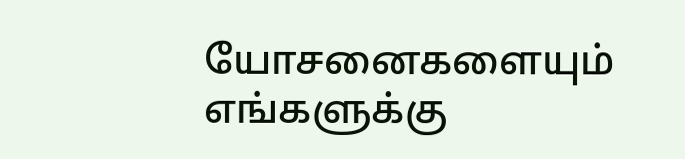யோசனைகளையும் எங்களுக்கு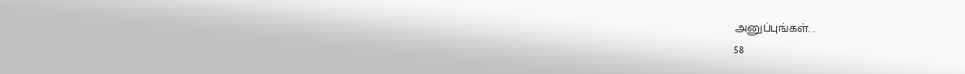அனுப்புங்கள். .
58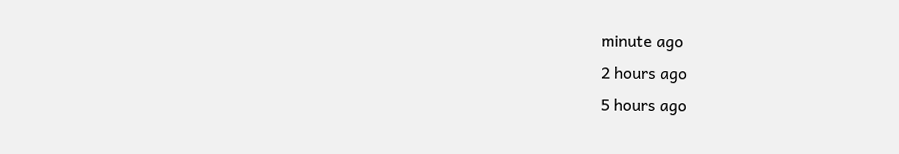minute ago
2 hours ago
5 hours ago